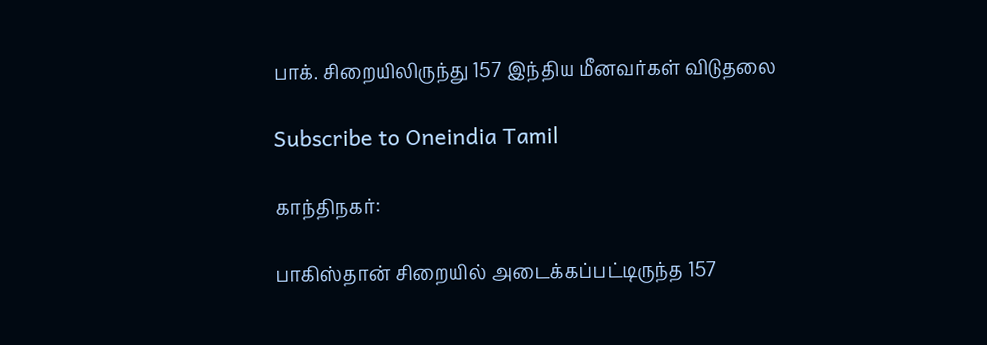பாக். சிறையிலிருந்து 157 இந்திய மீனவர்கள் விடுதலை

Subscribe to Oneindia Tamil

காந்திநகர்:

பாகிஸ்தான் சிறையில் அடைக்கப்பட்டிருந்த 157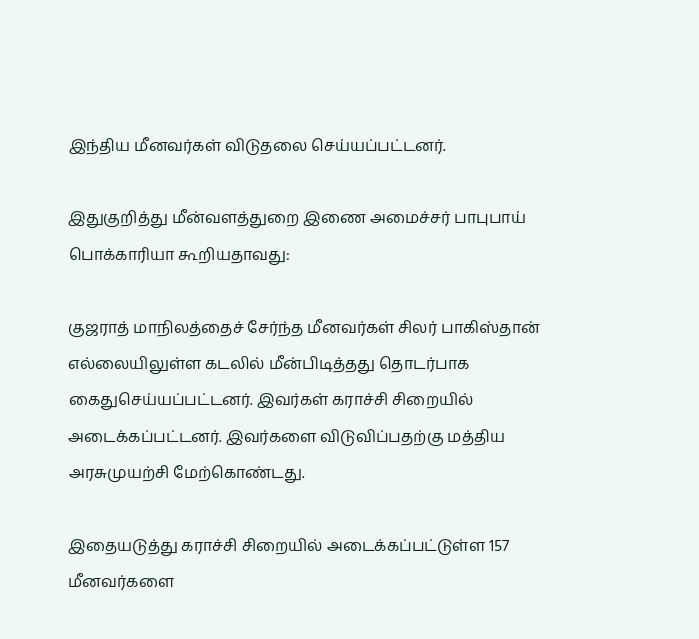இந்திய மீனவர்கள் விடுதலை செய்யப்பட்டனர்.

இதுகுறித்து மீன்வளத்துறை இணை அமைச்சர் பாபுபாய் பொக்காரியா கூறியதாவது:

குஜராத் மாநிலத்தைச் சேர்ந்த மீனவர்கள் சிலர் பாகிஸ்தான் எல்லையிலுள்ள கடலில் மீன்பிடித்தது தொடர்பாக கைதுசெய்யப்பட்டனர். இவர்கள் கராச்சி சிறையில் அடைக்கப்பட்டனர். இவர்களை விடுவிப்பதற்கு மத்திய அரசுமுயற்சி மேற்கொண்டது.

இதையடுத்து கராச்சி சிறையில் அடைக்கப்பட்டுள்ள 157 மீனவர்களை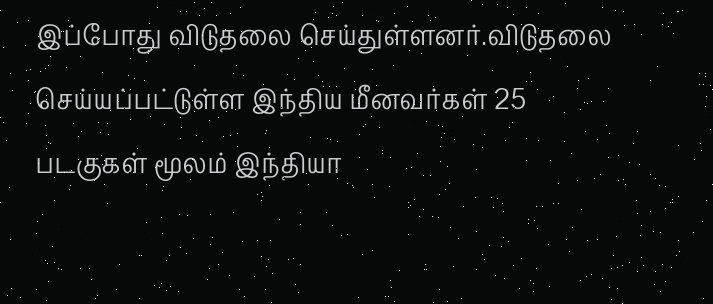இப்போது விடுதலை செய்துள்ளனர்.விடுதலை செய்யப்பட்டுள்ள இந்திய மீனவர்கள் 25 படகுகள் மூலம் இந்தியா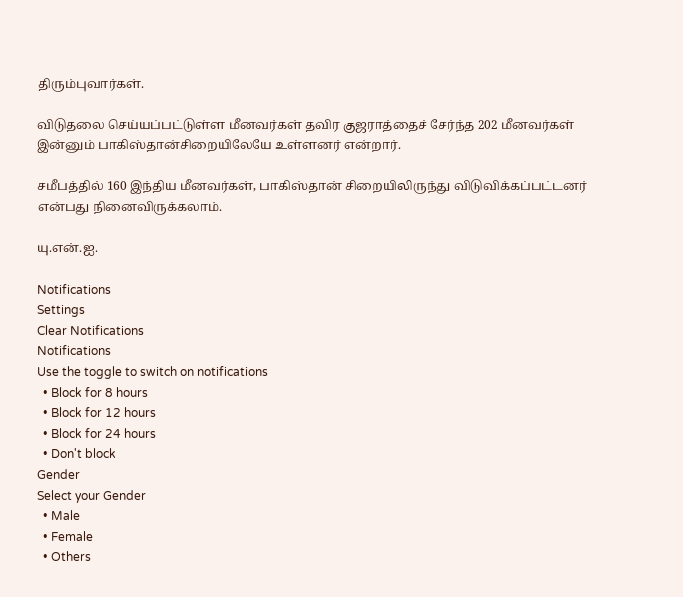திரும்புவார்கள்.

விடுதலை செய்யப்பட்டுள்ள மீனவர்கள் தவிர குஜராத்தைச் சேர்ந்த 202 மீனவர்கள் இன்னும் பாகிஸ்தான்சிறையிலேயே உள்ளனர் என்றார்.

சமீபத்தில் 160 இந்திய மீனவர்கள், பாகிஸ்தான் சிறையிலிருந்து விடுவிக்கப்பட்டனர் என்பது நினைவிருக்கலாம்.

யு.என்.ஐ.

Notifications
Settings
Clear Notifications
Notifications
Use the toggle to switch on notifications
  • Block for 8 hours
  • Block for 12 hours
  • Block for 24 hours
  • Don't block
Gender
Select your Gender
  • Male
  • Female
  • Others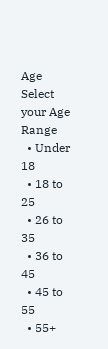Age
Select your Age Range
  • Under 18
  • 18 to 25
  • 26 to 35
  • 36 to 45
  • 45 to 55
  • 55+